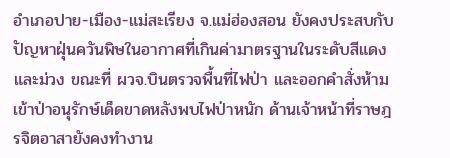อำเภอปาย-เมือง-แม่สะเรียง จ.แม่ฮ่องสอน ยังคงประสบกับปัญหาฝุ่นควันพิษในอากาศที่เกินค่ามาตรฐานในระดับสีแดงและม่วง ขณะที่ ผวจ.บินตรวจพื้นที่ไฟป่า และออกคำสั่งห้ามเข้าป่าอนุรักษ์เด็ดขาดหลังพบไฟป่าหนัก ด้านเจ้าหน้าที่ราษฎรจิตอาสายังคงทำงาน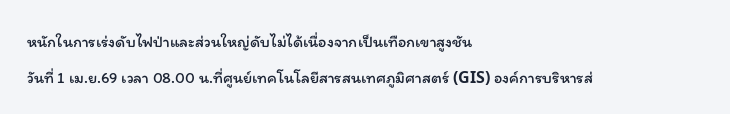หนักในการเร่งดับไฟป่าและส่วนใหญ่ดับไม่ได้เนื่องจากเป็นเทือกเขาสูงชัน
วันที่ 1 เม.ย.69 เวลา 08.00 น.ที่ศูนย์เทคโนโลยีสารสนเทศภูมิศาสตร์ (GIS) องค์การบริหารส่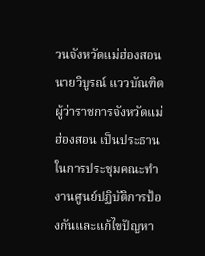วนจังหวัดแม่ฮ่องสอน นายวิบูรณ์ แววบัณฑิต ผู้ว่าราชการจังหวัดแม่ฮ่องสอน เป็นประธานในการประชุมคณะทำงานศูนย์ปฏิบัติการป้องกันและแก้ไขปัญหา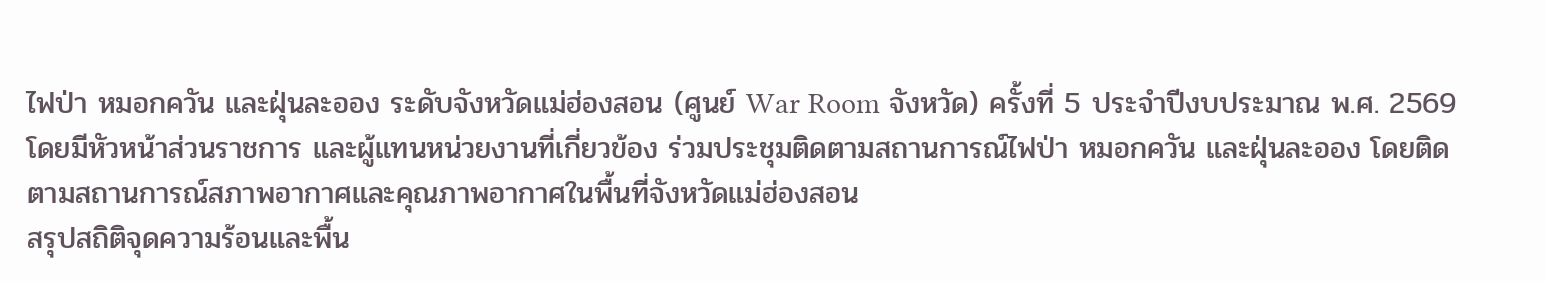ไฟป่า หมอกควัน และฝุ่นละออง ระดับจังหวัดแม่ฮ่องสอน (ศูนย์ War Room จังหวัด) ครั้งที่ 5 ประจำปีงบประมาณ พ.ศ. 2569 โดยมีหัวหน้าส่วนราชการ และผู้แทนหน่วยงานที่เกี่ยวข้อง ร่วมประชุมติดตามสถานการณ์ไฟป่า หมอกควัน และฝุ่นละออง โดยติดตามสถานการณ์สภาพอากาศและคุณภาพอากาศในพื้นที่จังหวัดแม่ฮ่องสอน
สรุปสถิติจุดความร้อนและพื้น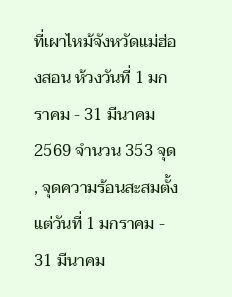ที่เผาไหม้จังหวัดแม่ฮ่องสอน ห้วงวันที่ 1 มกราคม - 31 มีนาคม 2569 จำนวน 353 จุด , จุดความร้อนสะสมตั้งแต่วันที่ 1 มกราคม - 31 มีนาคม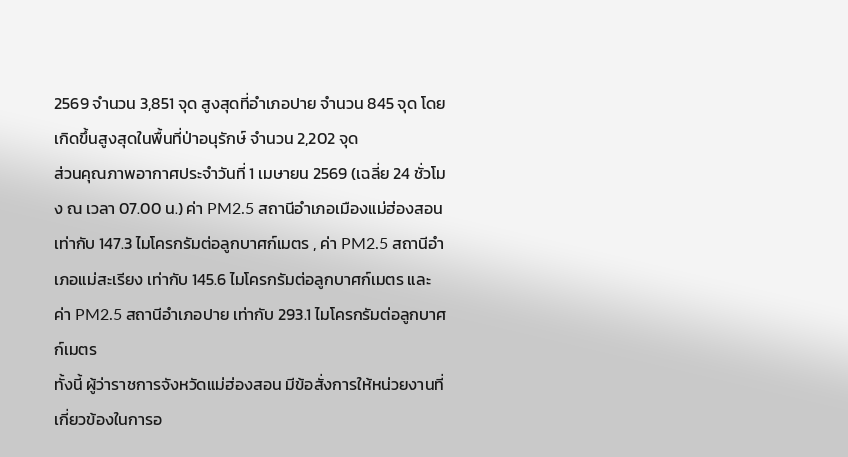2569 จำนวน 3,851 จุด สูงสุดที่อำเภอปาย จำนวน 845 จุด โดยเกิดขึ้นสูงสุดในพื้นที่ป่าอนุรักษ์ จำนวน 2,202 จุด
ส่วนคุณภาพอากาศประจำวันที่ 1 เมษายน 2569 (เฉลี่ย 24 ชั่วโมง ณ เวลา 07.00 น.) ค่า PM2.5 สถานีอำเภอเมืองแม่ฮ่องสอน เท่ากับ 147.3 ไมโครกรัมต่อลูกบาศก์เมตร , ค่า PM2.5 สถานีอำเภอแม่สะเรียง เท่ากับ 145.6 ไมโครกรัมต่อลูกบาศก์เมตร และ ค่า PM2.5 สถานีอำเภอปาย เท่ากับ 293.1 ไมโครกรัมต่อลูกบาศก์เมตร
ทั้งนี้ ผู้ว่าราชการจังหวัดแม่ฮ่องสอน มีข้อสั่งการให้หน่วยงานที่เกี่ยวข้องในการอ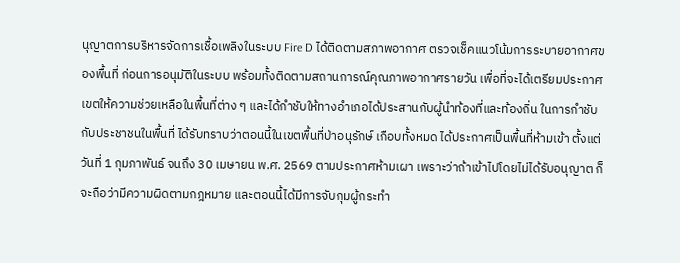นุญาตการบริหารจัดการเชื้อเพลิงในระบบ Fire D ได้ติดตามสภาพอากาศ ตรวจเช็คแนวโน้มการระบายอากาศของพื้นที่ ก่อนการอนุมัติในระบบ พร้อมทั้งติดตามสถานการณ์คุณภาพอากาศรายวัน เพื่อที่จะได้เตรียมประกาศเขตให้ความช่วยเหลือในพื้นที่ต่าง ๆ และได้กำชับให้ทางอำเภอได้ประสานกับผู้นำท้องที่และท้องถิ่น ในการกำชับกับประชาชนในพื้นที่ ได้รับทราบว่าตอนนี้ในเขตพื้นที่ป่าอนุรักษ์ เกือบทั้งหมด ได้ประกาศเป็นพื้นที่ห้ามเข้า ตั้งแต่วันที่ 1 กุมภาพันธ์ จนถึง 30 เมษายน พ.ศ. 2569 ตามประกาศห้ามเผา เพราะว่าถ้าเข้าไปโดยไม่ได้รับอนุญาต ก็จะถือว่ามีความผิดตามกฎหมาย และตอนนี้ได้มีการจับกุมผู้กระทำ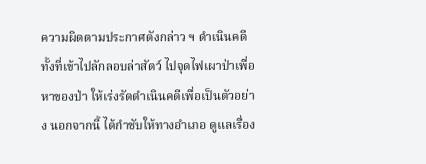ความผิดตามประกาศดังกล่าว ฯ ดำเนินคดี ทั้งที่เข้าไปลักลอบล่าสัตว์ ไปจุดไฟเผาป่าเพื่อหาของป่า ให้เร่งรัดดำเนินคดีเพื่อเป็นตัวอย่าง นอกจากนี้ ได้กำชับให้ทางอำเภอ ดูแลเรื่อง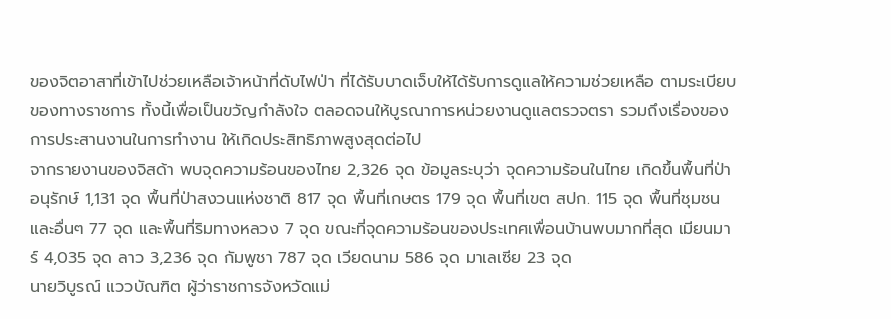ของจิตอาสาที่เข้าไปช่วยเหลือเจ้าหน้าที่ดับไฟป่า ที่ได้รับบาดเจ็บให้ได้รับการดูแลให้ความช่วยเหลือ ตามระเบียบของทางราชการ ทั้งนี้เพื่อเป็นขวัญกำลังใจ ตลอดจนให้บูรณาการหน่วยงานดูแลตรวจตรา รวมถึงเรื่องของการประสานงานในการทำงาน ให้เกิดประสิทธิภาพสูงสุดต่อไป
จากรายงานของจิสด้า พบจุดความร้อนของไทย 2,326 จุด ข้อมูลระบุว่า จุดความร้อนในไทย เกิดขึ้นพื้นที่ป่าอนุรักษ์ 1,131 จุด พื้นที่ป่าสงวนแห่งชาติ 817 จุด พื้นที่เกษตร 179 จุด พื้นที่เขต สปก. 115 จุด พื้นที่ชุมชนและอื่นๆ 77 จุด และพื้นที่ริมทางหลวง 7 จุด ขณะที่จุดความร้อนของประเทศเพื่อนบ้านพบมากที่สุด เมียนมาร์ 4,035 จุด ลาว 3,236 จุด กัมพูชา 787 จุด เวียดนาม 586 จุด มาเลเซีย 23 จุด
นายวิบูรณ์ แววบัณฑิต ผู้ว่าราชการจังหวัดแม่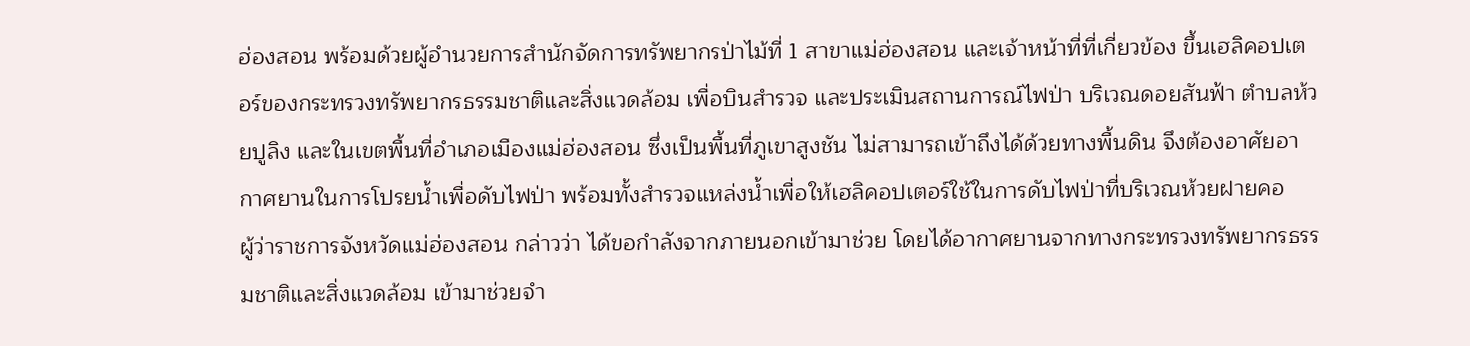ฮ่องสอน พร้อมด้วยผู้อำนวยการสำนักจัดการทรัพยากรป่าไม้ที่ 1 สาขาแม่ฮ่องสอน และเจ้าหน้าที่ที่เกี่ยวข้อง ขึ้นเฮลิคอปเตอร์ของกระทรวงทรัพยากรธรรมชาติและสิ่งแวดล้อม เพื่อบินสำรวจ และประเมินสถานการณ์ไฟป่า บริเวณดอยสันฟ้า ตำบลห้วยปูลิง และในเขตพื้นที่อำเภอเมืองแม่ฮ่องสอน ซึ่งเป็นพื้นที่ภูเขาสูงชัน ไม่สามารถเข้าถึงได้ด้วยทางพื้นดิน จึงต้องอาศัยอากาศยานในการโปรยน้ำเพื่อดับไฟป่า พร้อมทั้งสำรวจแหล่งน้ำเพื่อให้เฮลิคอปเตอร์ใช้ในการดับไฟป่าที่บริเวณห้วยฝายคอ
ผู้ว่าราชการจังหวัดแม่ฮ่องสอน กล่าวว่า ได้ขอกำลังจากภายนอกเข้ามาช่วย โดยได้อากาศยานจากทางกระทรวงทรัพยากรธรรมชาติและสิ่งแวดล้อม เข้ามาช่วยจำ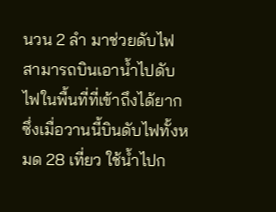นวน 2 ลำ มาช่วยดับไฟ สามารถบินเอาน้ำไปดับไฟในพื้นที่ที่เข้าถึงได้ยาก ซึ่งเมื่อวานนี้บินดับไฟทั้งหมด 28 เที่ยว ใช้น้ำไปก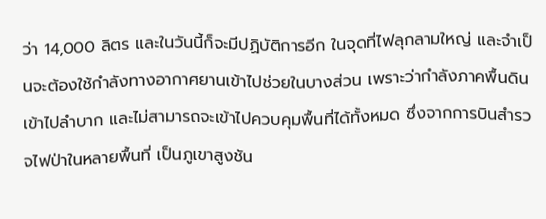ว่า 14,000 ลิตร และในวันนี้ก็จะมีปฏิบัติการอีก ในจุดที่ไฟลุกลามใหญ่ และจำเป็นจะต้องใช้กำลังทางอากาศยานเข้าไปช่วยในบางส่วน เพราะว่ากำลังภาคพื้นดินเข้าไปลำบาก และไม่สามารถจะเข้าไปควบคุมพื้นที่ได้ทั้งหมด ซึ่งจากการบินสำรวจไฟป่าในหลายพื้นที่ เป็นภูเขาสูงชัน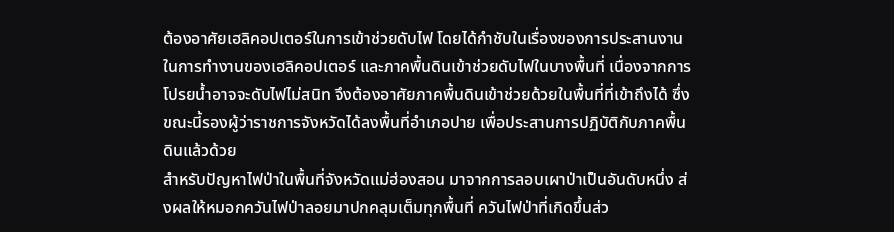ต้องอาศัยเฮลิคอปเตอร์ในการเข้าช่วยดับไฟ โดยได้กำชับในเรื่องของการประสานงาน ในการทำงานของเฮลิคอปเตอร์ และภาคพื้นดินเข้าช่วยดับไฟในบางพื้นที่ เนื่องจากการโปรยน้ำอาจจะดับไฟไม่สนิท จึงต้องอาศัยภาคพื้นดินเข้าช่วยด้วยในพื้นที่ที่เข้าถึงได้ ซึ่งขณะนี้รองผู้ว่าราชการจังหวัดได้ลงพื้นที่อำเภอปาย เพื่อประสานการปฏิบัติกับภาคพื้นดินแล้วด้วย
สำหรับปัญหาไฟป่าในพื้นที่จังหวัดแม่ฮ่องสอน มาจากการลอบเผาป่าเป็นอันดับหนึ่ง ส่งผลให้หมอกควันไฟป่าลอยมาปกคลุมเต็มทุกพื้นที่ ควันไฟป่าที่เกิดขึ้นส่ว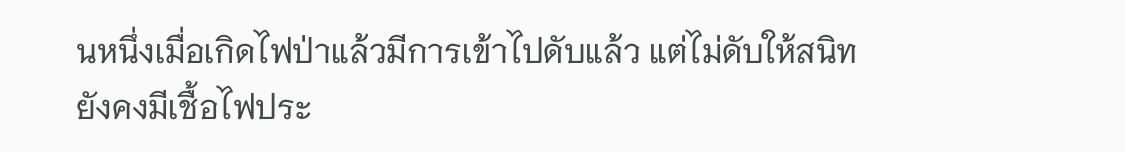นหนึ่งเมื่อเกิดไฟป่าแล้วมีการเข้าไปดับแล้ว แต่ไม่ดับให้สนิท ยังคงมีเชื้อไฟประ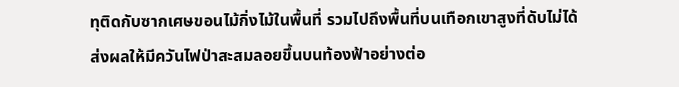ทุติดกับซากเศษขอนไม้กิ่งไม้ในพื้นที่ รวมไปถึงพื้นที่บนเทือกเขาสูงที่ดับไม่ได้ ส่งผลให้มีควันไฟป่าสะสมลอยขึ้นบนท้องฟ้าอย่างต่อ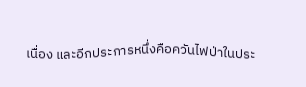เนื่อง และอีกประการหนึ่งคือควันไฟป่าในประ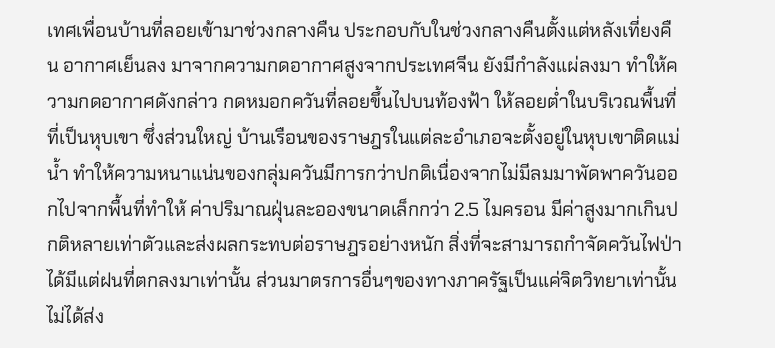เทศเพื่อนบ้านที่ลอยเข้ามาช่วงกลางคืน ประกอบกับในช่วงกลางคืนตั้งแต่หลังเที่ยงคืน อากาศเย็นลง มาจากความกดอากาศสูงจากประเทศจีน ยังมีกำลังแผ่ลงมา ทำให้ความกดอากาศดังกล่าว กดหมอกควันที่ลอยขึ้นไปบนท้องฟ้า ให้ลอยต่ำในบริเวณพื้นที่ที่เป็นหุบเขา ซึ่งส่วนใหญ่ บ้านเรือนของราษฎรในแต่ละอำเภอจะตั้งอยู่ในหุบเขาติดแม่น้ำ ทำให้ความหนาแน่นของกลุ่มควันมีการกว่าปกติเนื่องจากไม่มีลมมาพัดพาควันออกไปจากพื้นที่ทำให้ ค่าปริมาณฝุ่นละอองขนาดเล็กกว่า 2.5 ไมครอน มีค่าสูงมากเกินปกติหลายเท่าตัวและส่งผลกระทบต่อราษฎรอย่างหนัก สิ่งที่จะสามารถกำจัดควันไฟป่าได้มีแต่ฝนที่ตกลงมาเท่านั้น ส่วนมาตรการอื่นๆของทางภาครัฐเป็นแค่จิตวิทยาเท่านั้น ไม่ได้ส่ง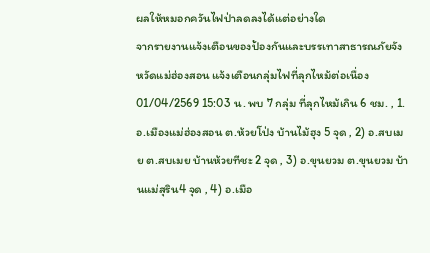ผลให้หมอกควันไฟป่าลดลงได้แต่อย่างใด
จากรายงานแจ้งเตือนของป้องกันและบรรเทาสาธารณภัยจังหวัดแม่ฮ่องสอน แจ้งเตือนกลุ่มไฟที่ลุกไหม้ต่อเนื่อง 01/04/2569 15:03 น. พบ 7 กลุ่ม ที่ลุกไหม้เกิน 6 ชม. , 1. อ.เมืองแม่ฮ่องสอน ต.ห้วยโป่ง บ้านไม้ฮุง 5 จุด , 2) อ.สบเมย ต.สบเมย บ้านห้วยทีชะ 2 จุด , 3) อ.ขุนยวม ต.ขุนยวม บ้านแม่สุริน4 จุด , 4) อ.เมือ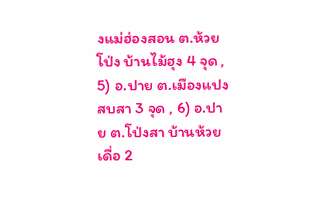งแม่ฮ่องสอน ต.ห้วยโป่ง บ้านไม้ฮุง 4 จุด , 5) อ.ปาย ต.เมืองแปง สบสา 3 จุด , 6) อ.ปาย ต.โป่งสา บ้านห้วยเดื่อ 2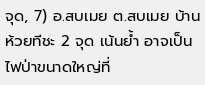จุด, 7) อ.สบเมย ต.สบเมย บ้านห้วยทีชะ 2 จุด เน้นย้ำ อาจเป็นไฟป่าขนาดใหญ่ที่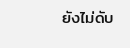ยังไม่ดับ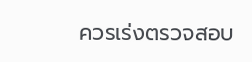ควรเร่งตรวจสอบ